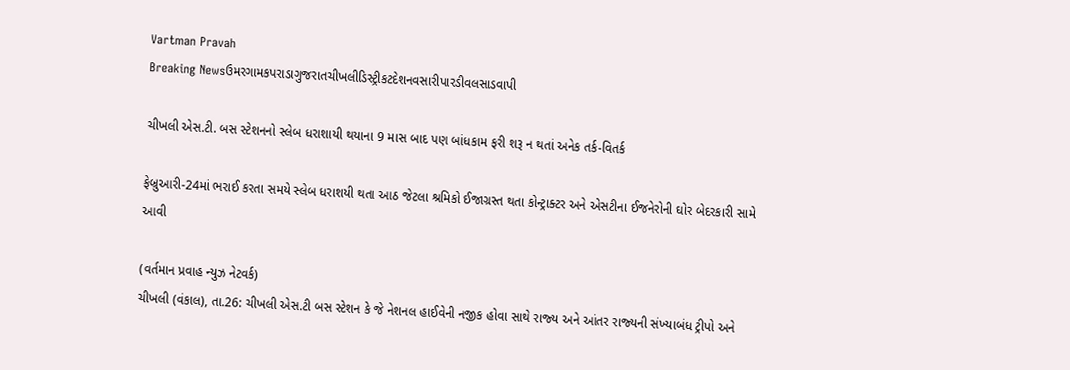Vartman Pravah
Breaking Newsઉમરગામકપરાડાગુજરાતચીખલીડિસ્ટ્રીકટદેશનવસારીપારડીવલસાડવાપી

ચીખલી એસ.ટી. બસ સ્‍ટેશનનો સ્‍લેબ ધરાશાયી થયાના 9 માસ બાદ પણ બાંધકામ ફરી શરૂ ન થતાં અનેક તર્ક-વિતર્ક

ફેબ્રુઆરી-24માં ભરાઈ કરતા સમયે સ્‍લેબ ધરાશયી થતા આઠ જેટલા શ્રમિકો ઈજાગ્રસ્‍ત થતા કોન્‍ટ્રાક્‍ટર અને એસટીના ઈજનેરોની ઘોર બેદરકારી સામે આવી

(વર્તમાન પ્રવાહ ન્‍યુઝ નેટવર્ક)
ચીખલી (વંકાલ), તા.26: ચીખલી એસ.ટી બસ સ્‍ટેશન કે જે નેશનલ હાઈવેની નજીક હોવા સાથે રાજ્‍ય અને આંતર રાજ્‍યની સંખ્‍યાબંધ ટ્રીપો અને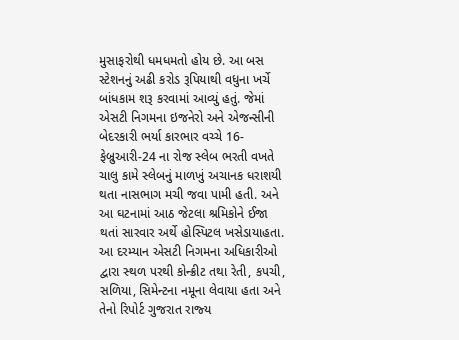મુસાફરોથી ધમધમતો હોય છે. આ બસ સ્‍ટેશનનું અઢી કરોડ રૂપિયાથી વધુના ખર્ચે બાંધકામ શરૂ કરવામાં આવ્‍યું હતું. જેમાં એસટી નિગમના ઇજનેરો અને એજન્‍સીની બેદરકારી ભર્યા કારભાર વચ્‍ચે 16-ફેબ્રુઆરી-24 ના રોજ સ્‍લેબ ભરતી વખતે ચાલુ કામે સ્‍લેબનું માળખું અચાનક ધરાશયી થતા નાસભાગ મચી જવા પામી હતી. અને આ ઘટનામાં આઠ જેટલા શ્રમિકોને ઈજા થતાં સારવાર અર્થે હોસ્‍પિટલ ખસેડાયાહતા.
આ દરમ્‍યાન એસટી નિગમના અધિકારીઓ દ્વારા સ્‍થળ પરથી કોન્‍ક્રીટ તથા રેતી, કપચી, સળિયા, સિમેન્‍ટના નમૂના લેવાયા હતા અને તેનો રિપોર્ટ ગુજરાત રાજ્‍ય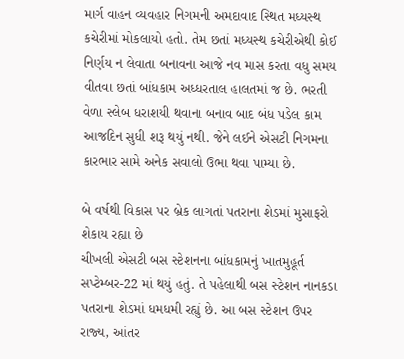માર્ગ વાહન વ્‍યવહાર નિગમની અમદાવાદ સ્‍થિત મધ્‍યસ્‍થ કચેરીમાં મોકલાયો હતો. તેમ છતાં મધ્‍યસ્‍થ કચેરીએથી કોઈ નિર્ણય ન લેવાતા બનાવના આજે નવ માસ કરતા વધુ સમય વીતવા છતાં બાંધકામ અધ્‍ધરતાલ હાલતમાં જ છે. ભરતી વેળા સ્‍લેબ ધરાશયી થવાના બનાવ બાદ બંધ પડેલ કામ આજદિન સુધી શરૂ થયું નથી. જેને લઈને એસટી નિગમના કારભાર સામે અનેક સવાલો ઉભા થવા પામ્‍યા છે.

બે વર્ષથી વિકાસ પર બ્રેક લાગતાં પતરાના શેડમાં મુસાફરો શેકાય રહ્યા છે
ચીખલી એસટી બસ સ્‍ટેશનના બાંધકામનું ખાતમુહૂર્ત સપ્‍ટેમ્‍બર-22 માં થયું હતું. તે પહેલાથી બસ સ્‍ટેશન નાનકડા પતરાના શેડમાં ધમધમી રહ્યું છે. આ બસ સ્‍ટેશન ઉપર રાજ્‍ય, આંતર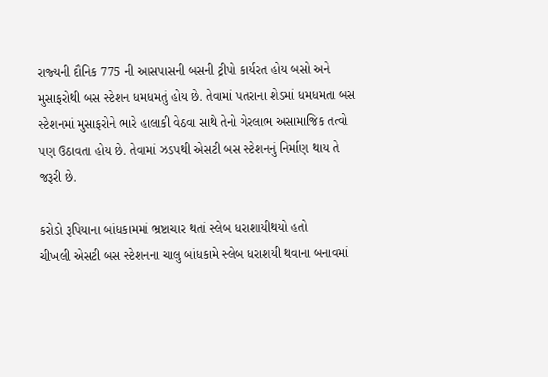રાજ્‍યની દૌનિક 775 ની આસપાસની બસની ટ્રીપો કાર્યરત હોય બસો અને મુસાફરોથી બસ સ્‍ટેશન ધમધમતું હોય છે. તેવામાં પતરાના શેડમાં ધમધમતા બસ સ્‍ટેશનમાં મુસાફરોને ભારે હાલાકી વેઠવા સાથે તેનો ગેરલાભ અસામાજિક તત્‍વો પણ ઉઠાવતા હોય છે. તેવામાં ઝડપથી એસટી બસ સ્‍ટેશનનું નિર્માણ થાય તે જરૂરી છે.

કરોડો રૂપિયાના બાંધકામમાં ભ્રષ્ટાચાર થતાં સ્‍લેબ ધરાશાયીથયો હતો
ચીખલી એસટી બસ સ્‍ટેશનના ચાલુ બાંધકામે સ્‍લેબ ધરાશયી થવાના બનાવમાં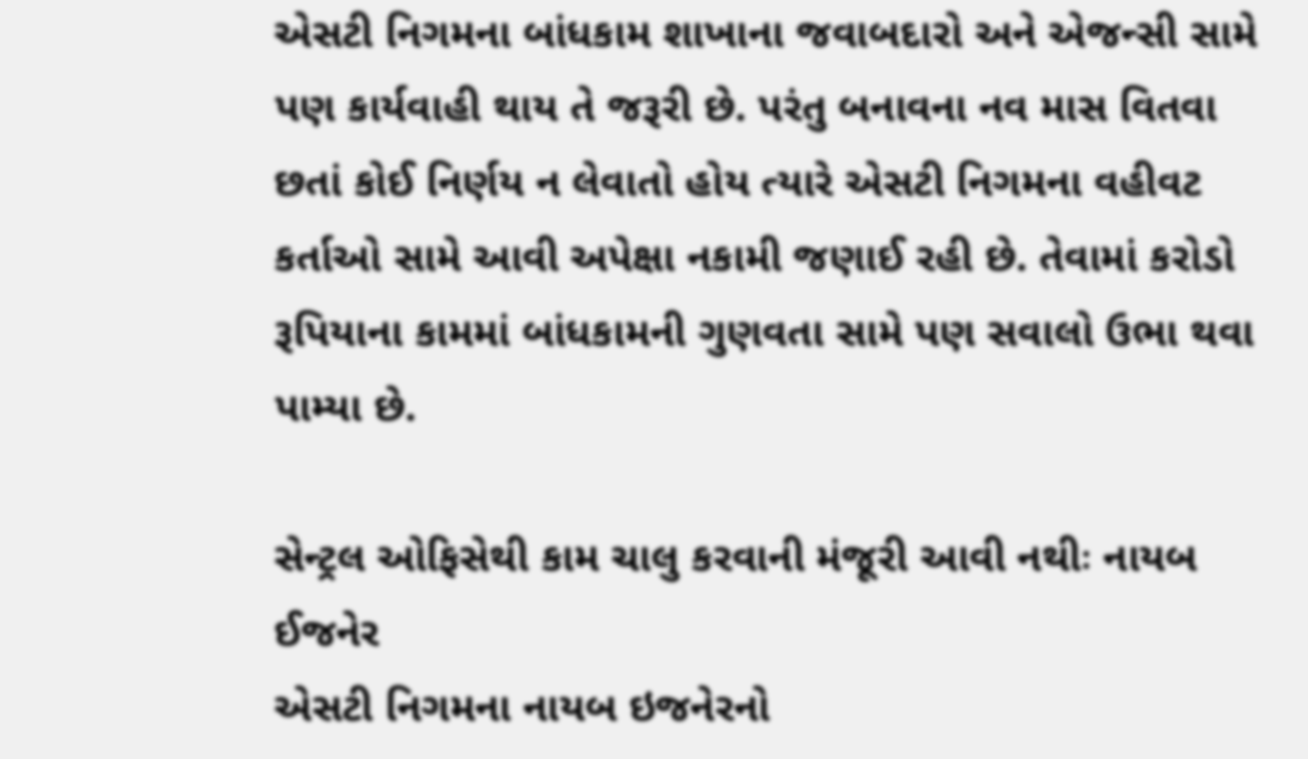એસટી નિગમના બાંધકામ શાખાના જવાબદારો અને એજન્‍સી સામે પણ કાર્યવાહી થાય તે જરૂરી છે. પરંતુ બનાવના નવ માસ વિતવા છતાં કોઈ નિર્ણય ન લેવાતો હોય ત્‍યારે એસટી નિગમના વહીવટ કર્તાઓ સામે આવી અપેક્ષા નકામી જણાઈ રહી છે. તેવામાં કરોડો રૂપિયાના કામમાં બાંધકામની ગુણવતા સામે પણ સવાલો ઉભા થવા પામ્‍યા છે.

સેન્‍ટ્રલ ઓફિસેથી કામ ચાલુ કરવાની મંજૂરી આવી નથીઃ નાયબ ઈજનેર
એસટી નિગમના નાયબ ઇજનેરનો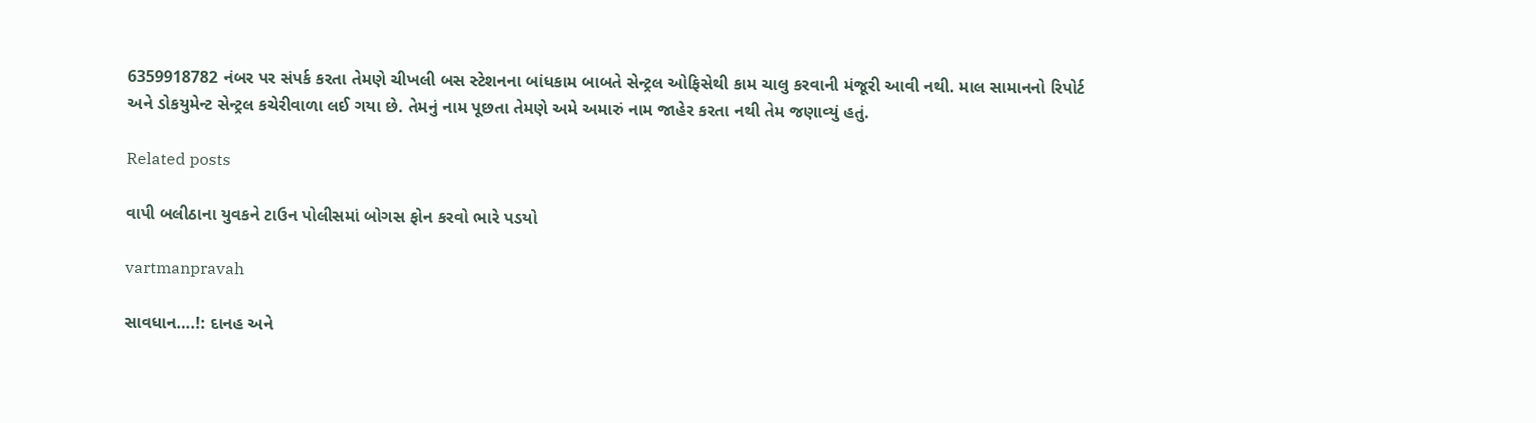6359918782 નંબર પર સંપર્ક કરતા તેમણે ચીખલી બસ સ્‍ટેશનના બાંધકામ બાબતે સેન્‍ટ્રલ ઓફિસેથી કામ ચાલુ કરવાની મંજૂરી આવી નથી. માલ સામાનનો રિપોર્ટ અને ડોકયુમેન્‍ટ સેન્‍ટ્રલ કચેરીવાળા લઈ ગયા છે. તેમનું નામ પૂછતા તેમણે અમે અમારું નામ જાહેર કરતા નથી તેમ જણાવ્‍યું હતું.

Related posts

વાપી બલીઠાના યુવકને ટાઉન પોલીસમાં બોગસ ફોન કરવો ભારે પડયો

vartmanpravah

સાવધાન….!: દાનહ અને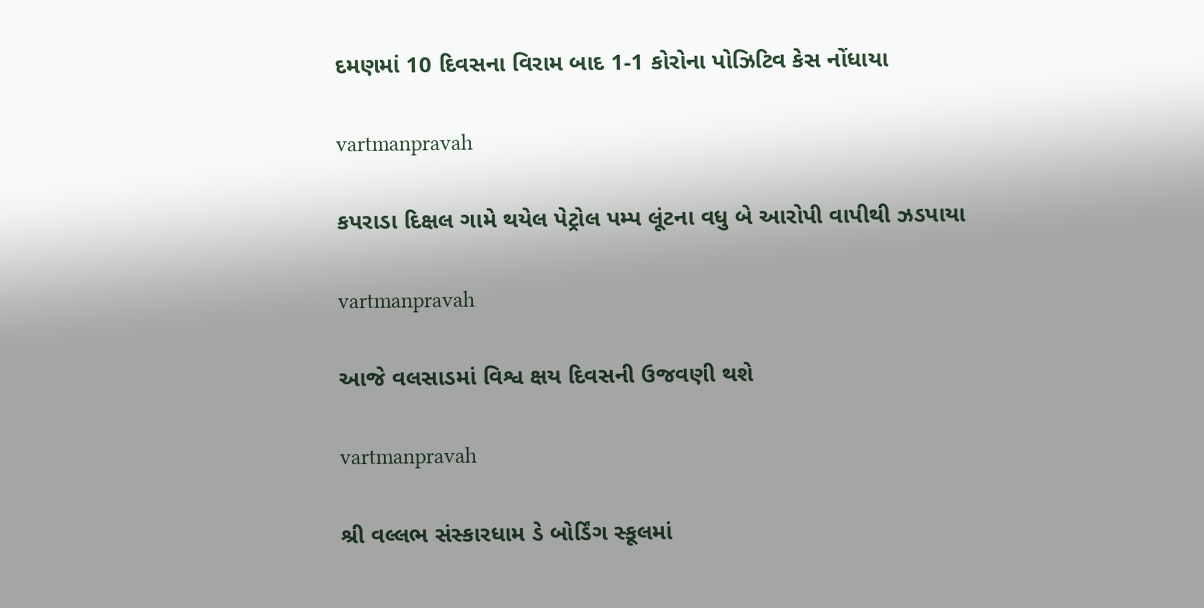દમણમાં 10 દિવસના વિરામ બાદ 1-1 કોરોના પોઝિટિવ કેસ નોંધાયા

vartmanpravah

કપરાડા દિક્ષલ ગામે થયેલ પેટ્રોલ પમ્‍પ લૂંટના વધુ બે આરોપી વાપીથી ઝડપાયા

vartmanpravah

આજે વલસાડમાં વિશ્વ ક્ષય દિવસની ઉજવણી થશે

vartmanpravah

શ્રી વલ્લભ સંસ્‍કારધામ ડે બોર્ડિંગ સ્‍કૂલમાં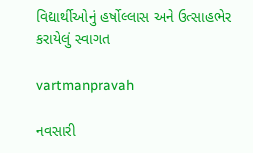વિદ્યાર્થીઓનું હર્ષોલ્લાસ અને ઉત્‍સાહભેર કરાયેલું સ્‍વાગત

vartmanpravah

નવસારી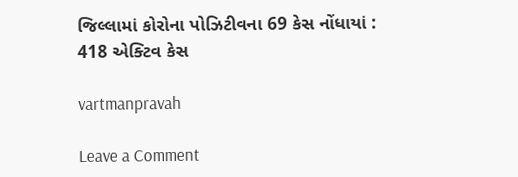જિલ્લામાં કોરોના પોઝિટીવના 69 કેસ નોંધાયાં : 418 એક્‍ટિવ કેસ

vartmanpravah

Leave a Comment